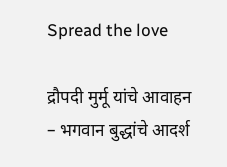Spread the love

द्रौपदी मुर्मू यांचे आवाहन – भगवान बुद्धांचे आदर्श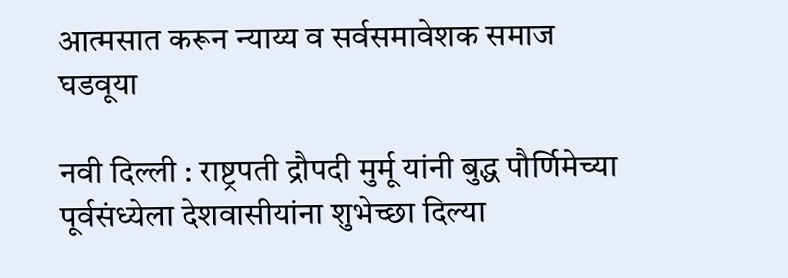आत्मसात करून न्याय्य व सर्वसमावेशक समाज घडवूया

नवी दिल्ली : राष्ट्रपती द्रौपदी मुर्मू यांनी बुद्ध पौर्णिमेच्या पूर्वसंध्येला देशवासीयांना शुभेच्छा दिल्या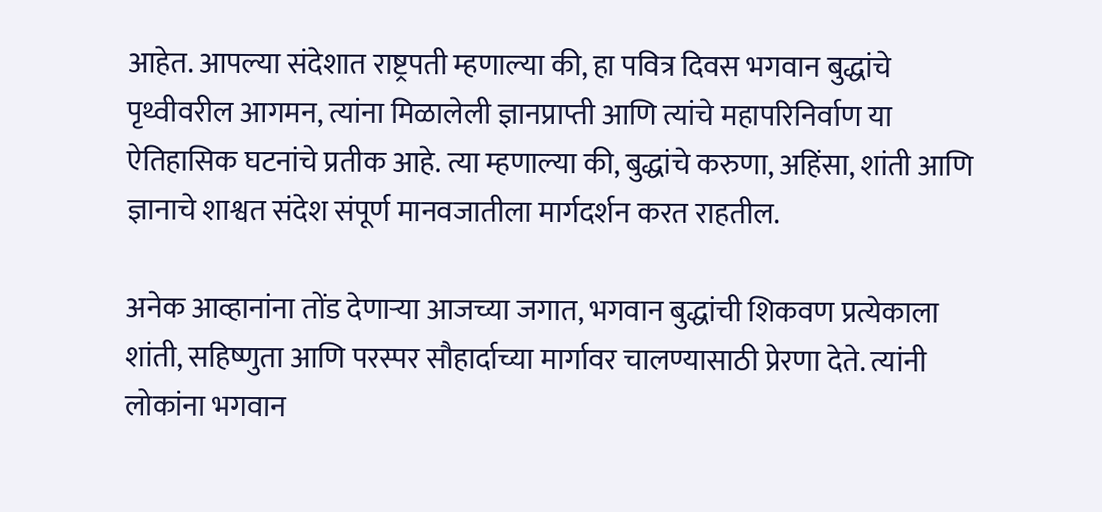आहेत. आपल्या संदेशात राष्ट्रपती म्हणाल्या की, हा पवित्र दिवस भगवान बुद्धांचे पृथ्वीवरील आगमन, त्यांना मिळालेली ज्ञानप्राप्ती आणि त्यांचे महापरिनिर्वाण या ऐतिहासिक घटनांचे प्रतीक आहे. त्या म्हणाल्या की, बुद्धांचे करुणा, अहिंसा, शांती आणि ज्ञानाचे शाश्वत संदेश संपूर्ण मानवजातीला मार्गदर्शन करत राहतील.

अनेक आव्हानांना तोंड देणाऱ्या आजच्या जगात, भगवान बुद्धांची शिकवण प्रत्येकाला शांती, सहिष्णुता आणि परस्पर सौहार्दाच्या मार्गावर चालण्यासाठी प्रेरणा देते. त्यांनी लोकांना भगवान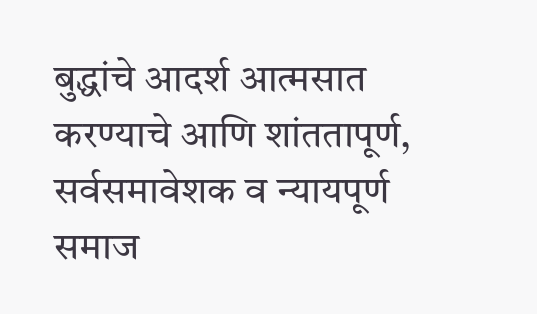बुद्धांचे आदर्श आत्मसात करण्याचे आणि शांततापूर्ण, सर्वसमावेशक व न्यायपूर्ण समाज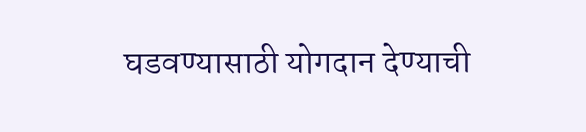घडवण्यासाठी योगदान देण्याची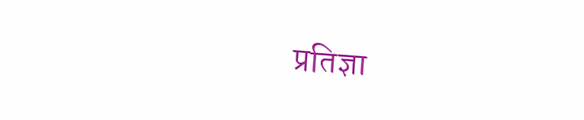प्रतिज्ञा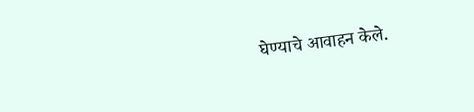घेण्याचे आवाहन केले.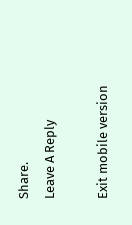Share.
Leave A Reply

Exit mobile version